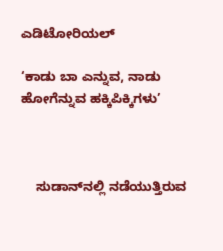ಎಡಿಟೋರಿಯಲ್

‘ಕಾಡು ಬಾ ಎನ್ನುವ, ನಾಡು ಹೋಗೆನ್ನುವ ಹಕ್ಕಿಪಿಕ್ಕಿಗಳು’



    ಸುಡಾನ್‌ನಲ್ಲಿ ನಡೆಯುತ್ತಿರುವ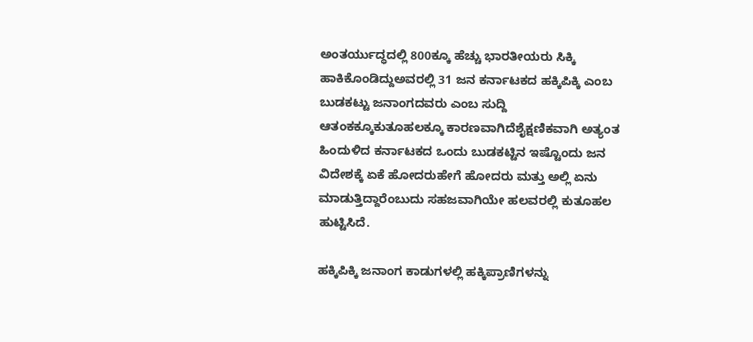ಅಂತರ್ಯುದ್ಧದಲ್ಲಿ 800ಕ್ಕೂ ಹೆಚ್ಚು ಭಾರತೀಯರು ಸಿಕ್ಕಿ ಹಾಕಿಕೊಂಡಿದ್ದುಅವರಲ್ಲಿ 31 ಜನ ಕರ್ನಾಟಕದ ಹಕ್ಕಿಪಿಕ್ಕಿ ಎಂಬ ಬುಡಕಟ್ಟು ಜನಾಂಗದವರು ಎಂಬ ಸುದ್ದಿ ಆತಂಕಕ್ಕೂಕುತೂಹಲಕ್ಕೂ ಕಾರಣವಾಗಿದೆಶೈಕ್ಷಣಿಕವಾಗಿ ಅತ್ಯಂತ ಹಿಂದುಳಿದ ಕರ್ನಾಟಕದ ಒಂದು ಬುಡಕಟ್ಟಿನ ಇಷ್ಟೊಂದು ಜನ ವಿದೇಶಕ್ಕೆ ಏಕೆ ಹೋದರುಹೇಗೆ ಹೋದರು ಮತ್ತು ಅಲ್ಲಿ ಏನು ಮಾಡುತ್ತಿದ್ದಾರೆಂಬುದು ಸಹಜವಾಗಿಯೇ ಹಲವರಲ್ಲಿ ಕುತೂಹಲ ಹುಟ್ಟಿಸಿದೆ.

ಹಕ್ಕಿಪಿಕ್ಕಿ ಜನಾಂಗ ಕಾಡುಗಳಲ್ಲಿ ಹಕ್ಕಿಪ್ರಾಣಿಗಳನ್ನು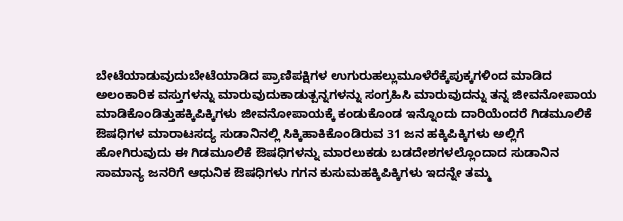ಬೇಟೆಯಾಡುವುದುಬೇಟೆಯಾಡಿದ ಪ್ರಾಣಿಪಕ್ಷಿಗಳ ಉಗುರುಹಲ್ಲುಮೂಳೆರೆಕ್ಕೆಪುಕ್ಕಗಳಿಂದ ಮಾಡಿದ ಅಲಂಕಾರಿಕ ವಸ್ತುಗಳನ್ನು ಮಾರುವುದುಕಾಡುತ್ಪನ್ನಗಳನ್ನು ಸಂಗ್ರಹಿಸಿ ಮಾರುವುದನ್ನು ತನ್ನ ಜೀವನೋಪಾಯ ಮಾಡಿಕೊಂಡಿತ್ತುಹಕ್ಕಿಪಿಕ್ಕಿಗಳು ಜೀವನೋಪಾಯಕ್ಕೆ ಕಂಡುಕೊಂಡ ಇನ್ನೊಂದು ದಾರಿಯೆಂದರೆ ಗಿಡಮೂಲಿಕೆ ಔಷಧಿಗಳ ಮಾರಾಟಸದ್ಯ ಸುಡಾನಿನಲ್ಲಿ ಸಿಕ್ಕಿಹಾಕಿಕೊಂಡಿರುವ 31 ಜನ ಹಕ್ಕಿಪಿಕ್ಕಿಗಳು ಅಲ್ಲಿಗೆ ಹೋಗಿರುವುದು ಈ ಗಿಡಮೂಲಿಕೆ ಔಷಧಿಗಳನ್ನು ಮಾರಲುಕಡು ಬಡದೇಶಗಳಲ್ಲೊಂದಾದ ಸುಡಾನಿನ ಸಾಮಾನ್ಯ ಜನರಿಗೆ ಆಧುನಿಕ ಔಷಧಿಗಳು ಗಗನ ಕುಸುಮಹಕ್ಕಿಪಿಕ್ಕಿಗಳು ಇದನ್ನೇ ತಮ್ಮ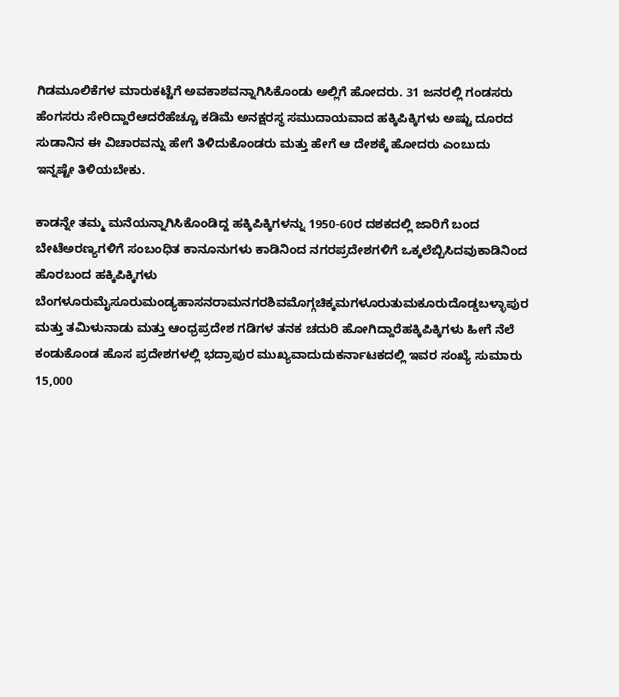ಗಿಡಮೂಲಿಕೆಗಳ ಮಾರುಕಟ್ಟೆಗೆ ಅವಕಾಶವನ್ನಾಗಿಸಿಕೊಂಡು ಅಲ್ಲಿಗೆ ಹೋದರು. 31 ಜನರಲ್ಲಿ ಗಂಡಸರು ಹೆಂಗಸರು ಸೇರಿದ್ದಾರೆಆದರೆಹೆಚ್ಚೂ ಕಡಿಮೆ ಅನಕ್ಷರಸ್ಥ ಸಮುದಾಯವಾದ ಹಕ್ಕಿಪಿಕ್ಕಿಗಳು ಅಷ್ಟು ದೂರದ ಸುಡಾನಿನ ಈ ವಿಚಾರವನ್ನು ಹೇಗೆ ತಿಳಿದುಕೊಂಡರು ಮತ್ತು ಹೇಗೆ ಆ ದೇಶಕ್ಕೆ ಹೋದರು ಎಂಬುದು ಇನ್ನಷ್ಟೇ ತಿಳಿಯಬೇಕು.

ಕಾಡನ್ನೇ ತಮ್ಮ ಮನೆಯನ್ನಾಗಿಸಿಕೊಂಡಿದ್ದ ಹಕ್ಕಿಪಿಕ್ಕಿಗಳನ್ನು 1950-60ರ ದಶಕದಲ್ಲಿ ಜಾರಿಗೆ ಬಂದ ಬೇಟೆಅರಣ್ಯಗಳಿಗೆ ಸಂಬಂಧಿತ ಕಾನೂನುಗಳು ಕಾಡಿನಿಂದ ನಗರಪ್ರದೇಶಗಳಿಗೆ ಒಕ್ಕಲೆಬ್ಬಿಸಿದವುಕಾಡಿನಿಂದ ಹೊರಬಂದ ಹಕ್ಕಿಪಿಕ್ಕಿಗಳು ಬೆಂಗಳೂರುಮೈಸೂರುಮಂಡ್ಯಹಾಸನರಾಮನಗರಶಿವಮೊಗ್ಗಚಿಕ್ಕಮಗಳೂರುತುಮಕೂರುದೊಡ್ಡಬಳ್ಳಾಪುರ ಮತ್ತು ತಮಿಳುನಾಡು ಮತ್ತು ಆಂಧ್ರಪ್ರದೇಶ ಗಡಿಗಳ ತನಕ ಚದುರಿ ಹೋಗಿದ್ದಾರೆಹಕ್ಕಿಪಿಕ್ಕಿಗಳು ಹೀಗೆ ನೆಲೆ ಕಂಡುಕೊಂಡ ಹೊಸ ಪ್ರದೇಶಗಳಲ್ಲಿ ಭದ್ರಾಪುರ ಮುಖ್ಯವಾದುದುಕರ್ನಾಟಕದಲ್ಲಿ ಇವರ ಸಂಖ್ಯೆ ಸುಮಾರು 15,000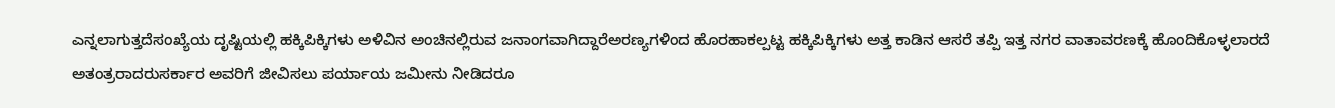ಎನ್ನಲಾಗುತ್ತದೆಸಂಖ್ಯೆಯ ದೃಷ್ಟಿಯಲ್ಲಿ ಹಕ್ಕಿಪಿಕ್ಕಿಗಳು ಅಳಿವಿನ ಅಂಚಿನಲ್ಲಿರುವ ಜನಾಂಗವಾಗಿದ್ದಾರೆಅರಣ್ಯಗಳಿಂದ ಹೊರಹಾಕಲ್ಪಟ್ಟ ಹಕ್ಕಿಪಿಕ್ಕಿಗಳು ಅತ್ತ ಕಾಡಿನ ಆಸರೆ ತಪ್ಪಿ ಇತ್ತ ನಗರ ವಾತಾವರಣಕ್ಕೆ ಹೊಂದಿಕೊಳ್ಳಲಾರದೆ ಅತಂತ್ರರಾದರುಸರ್ಕಾರ ಅವರಿಗೆ ಜೀವಿಸಲು ಪರ್ಯಾಯ ಜಮೀನು ನೀಡಿದರೂ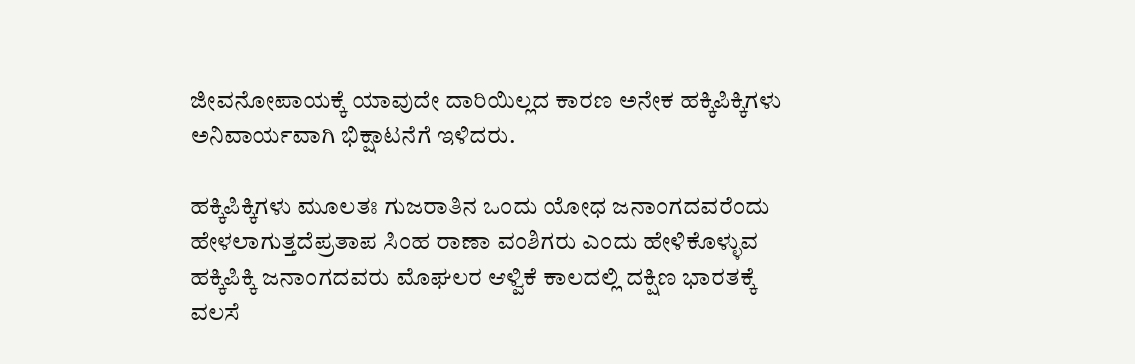ಜೀವನೋಪಾಯಕ್ಕೆ ಯಾವುದೇ ದಾರಿಯಿಲ್ಲದ ಕಾರಣ ಅನೇಕ ಹಕ್ಕಿಪಿಕ್ಕಿಗಳು ಅನಿವಾರ್ಯವಾಗಿ ಭಿಕ್ಷಾಟನೆಗೆ ಇಳಿದರು.

ಹಕ್ಕಿಪಿಕ್ಕಿಗಳು ಮೂಲತಃ ಗುಜರಾತಿನ ಒಂದು ಯೋಧ ಜನಾಂಗದವರೆಂದು ಹೇಳಲಾಗುತ್ತದೆಪ್ರತಾಪ ಸಿಂಹ ರಾಣಾ ವಂಶಿಗರು ಎಂದು ಹೇಳಿಕೊಳ್ಳುವ ಹಕ್ಕಿಪಿಕ್ಕಿ ಜನಾಂಗದವರು ಮೊಘಲರ ಆಳ್ವಿಕೆ ಕಾಲದಲ್ಲಿ ದಕ್ಷಿಣ ಭಾರತಕ್ಕೆ ವಲಸೆ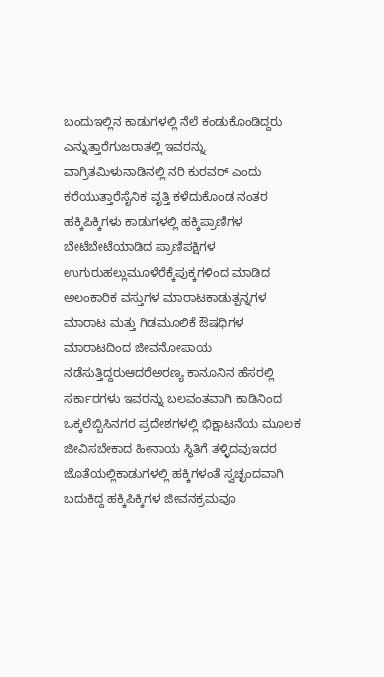ಬಂದುಇಲ್ಲಿನ ಕಾಡುಗಳಲ್ಲಿ ನೆಲೆ ಕಂಡುಕೊಂಡಿದ್ದರು ಎನ್ನುತ್ತಾರೆಗುಜರಾತಲ್ಲಿ ಇವರನ್ನು ವಾಗ್ರಿತಮಿಳುನಾಡಿನಲ್ಲಿ ನರಿ ಕುರವರ್ ಎಂದು ಕರೆಯುತ್ತಾರೆಸೈನಿಕ ವೃತ್ತಿ ಕಳೆದುಕೊಂಡ ನಂತರ ಹಕ್ಕಿಪಿಕ್ಕಿಗಳು ಕಾಡುಗಳಲ್ಲಿ ಹಕ್ಕಿಪ್ರಾಣಿಗಳ ಬೇಟೆಬೇಟೆಯಾಡಿದ ಪ್ರಾಣಿಪಕ್ಷಿಗಳ ಉಗುರುಹಲ್ಲುಮೂಳೆರೆಕ್ಕೆಪುಕ್ಕಗಳಿಂದ ಮಾಡಿದ ಅಲಂಕಾರಿಕ ವಸ್ತುಗಳ ಮಾರಾಟಕಾಡುತ್ಪನ್ನಗಳ ಮಾರಾಟ ಮತ್ತು ಗಿಡಮೂಲಿಕೆ ಔಷಧಿಗಳ ಮಾರಾಟದಿಂದ ಜೀವನೋಪಾಯ ನಡೆಸುತ್ತಿದ್ದರುಆದರೆಅರಣ್ಯ ಕಾನೂನಿನ ಹೆಸರಲ್ಲಿ ಸರ್ಕಾರಗಳು ಇವರನ್ನು ಬಲವಂತವಾಗಿ ಕಾಡಿನಿಂದ ಒಕ್ಕಲೆಬ್ಬಿಸಿನಗರ ಪ್ರದೇಶಗಳಲ್ಲಿ ಭಿಕ್ಷಾಟನೆಯ ಮೂಲಕ ಜೀವಿಸಬೇಕಾದ ಹೀನಾಯ ಸ್ಥಿತಿಗೆ ತಳ್ಳಿದವುಇದರ ಜೊತೆಯಲ್ಲಿಕಾಡುಗಳಲ್ಲಿ ಹಕ್ಕಿಗಳಂತೆ ಸ್ವಚ್ಛಂದವಾಗಿ ಬದುಕಿದ್ದ ಹಕ್ಕಿಪಿಕ್ಕಿಗಳ ಜೀವನಕ್ರಮವೂ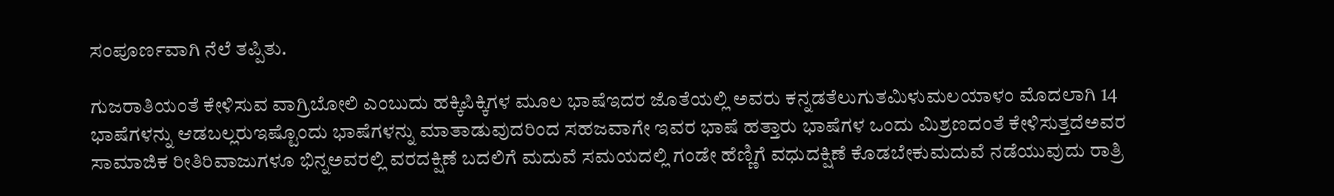ಸಂಪೂರ್ಣವಾಗಿ ನೆಲೆ ತಪ್ಪಿತು.

ಗುಜರಾತಿಯಂತೆ ಕೇಳಿಸುವ ವಾಗ್ರಿಬೋಲಿ ಎಂಬುದು ಹಕ್ಕಿಪಿಕ್ಕಿಗಳ ಮೂಲ ಭಾಷೆಇದರ ಜೊತೆಯಲ್ಲಿ ಅವರು ಕನ್ನಡತೆಲುಗುತಮಿಳುಮಲಯಾಳಂ ಮೊದಲಾಗಿ 14 ಭಾಷೆಗಳನ್ನು ಆಡಬಲ್ಲರುಇಷ್ಟೊಂದು ಭಾಷೆಗಳನ್ನು ಮಾತಾಡುವುದರಿಂದ ಸಹಜವಾಗೇ ಇವರ ಭಾಷೆ ಹತ್ತಾರು ಭಾಷೆಗಳ ಒಂದು ಮಿಶ್ರಣದಂತೆ ಕೇಳಿಸುತ್ತದೆಅವರ ಸಾಮಾಜಿಕ ರೀತಿರಿವಾಜುಗಳೂ ಭಿನ್ನಅವರಲ್ಲಿ ವರದಕ್ಷಿಣೆ ಬದಲಿಗೆ ಮದುವೆ ಸಮಯದಲ್ಲಿ ಗಂಡೇ ಹೆಣ್ಣಿಗೆ ವಧುದಕ್ಷಿಣೆ ಕೊಡಬೇಕುಮದುವೆ ನಡೆಯುವುದು ರಾತ್ರಿ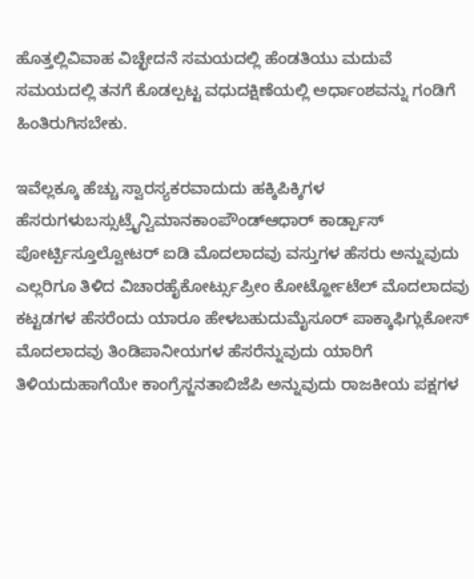ಹೊತ್ತಲ್ಲಿವಿವಾಹ ವಿಚ್ಛೇದನೆ ಸಮಯದಲ್ಲಿ ಹೆಂಡತಿಯು ಮದುವೆ ಸಮಯದಲ್ಲಿ ತನಗೆ ಕೊಡಲ್ಪಟ್ಟ ವಧುದಕ್ಷಿಣೆಯಲ್ಲಿ ಅರ್ಧಾಂಶವನ್ನು ಗಂಡಿಗೆ ಹಿಂತಿರುಗಿಸಬೇಕು.

ಇವೆಲ್ಲಕ್ಕೂ ಹೆಚ್ಚು ಸ್ವಾರಸ್ಯಕರವಾದುದು ಹಕ್ಕಿಪಿಕ್ಕಿಗಳ ಹೆಸರುಗಳುಬಸ್ಸುಟ್ರೈನ್ವಿಮಾನಕಾಂಪೌಂಡ್ಆಧಾರ್ ಕಾರ್ಡ್ಪಾಸ್ ಪೋರ್ಟ್ಪಿಸ್ತೂಲ್ವೋಟರ್ ಐಡಿ ಮೊದಲಾದವು ವಸ್ತುಗಳ ಹೆಸರು ಅನ್ನುವುದು ಎಲ್ಲರಿಗೂ ತಿಳಿದ ವಿಚಾರಹೈಕೋರ್ಟ್ಸುಪ್ರೀಂ ಕೋರ್ಟ್ಹೋಟೆಲ್ ಮೊದಲಾದವು ಕಟ್ಟಡಗಳ ಹೆಸರೆಂದು ಯಾರೂ ಹೇಳಬಹುದುಮೈಸೂರ್ ಪಾಕ್ಕಾಫಿಗ್ಲುಕೋಸ್ ಮೊದಲಾದವು ತಿಂಡಿಪಾನೀಯಗಳ ಹೆಸರೆನ್ನುವುದು ಯಾರಿಗೆ ತಿಳಿಯದುಹಾಗೆಯೇ ಕಾಂಗ್ರೆಸ್ಜನತಾಬಿಜೆಪಿ ಅನ್ನುವುದು ರಾಜಕೀಯ ಪಕ್ಷಗಳ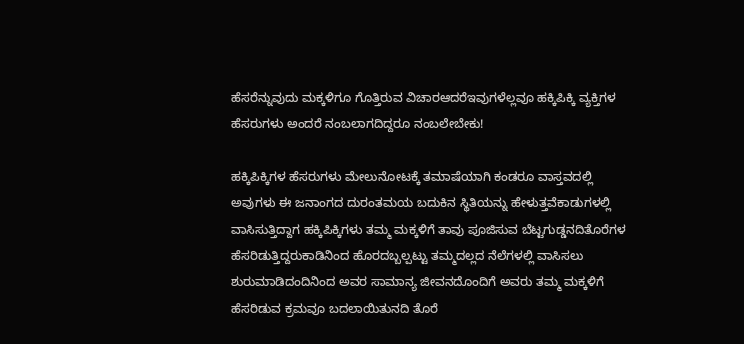ಹೆಸರೆನ್ನುವುದು ಮಕ್ಕಳಿಗೂ ಗೊತ್ತಿರುವ ವಿಚಾರಆದರೆಇವುಗಳೆಲ್ಲವೂ ಹಕ್ಕಿಪಿಕ್ಕಿ ವ್ಯಕ್ತಿಗಳ ಹೆಸರುಗಳು ಅಂದರೆ ನಂಬಲಾಗದಿದ್ದರೂ ನಂಬಲೇಬೇಕು!

ಹಕ್ಕಿಪಿಕ್ಕಿಗಳ ಹೆಸರುಗಳು ಮೇಲುನೋಟಕ್ಕೆ ತಮಾಷೆಯಾಗಿ ಕಂಡರೂ ವಾಸ್ತವದಲ್ಲಿ ಅವುಗಳು ಈ ಜನಾಂಗದ ದುರಂತಮಯ ಬದುಕಿನ ಸ್ಥಿತಿಯನ್ನು ಹೇಳುತ್ತವೆಕಾಡುಗಳಲ್ಲಿ ವಾಸಿಸುತ್ತಿದ್ದಾಗ ಹಕ್ಕಿಪಿಕ್ಕಿಗಳು ತಮ್ಮ ಮಕ್ಕಳಿಗೆ ತಾವು ಪೂಜಿಸುವ ಬೆಟ್ಟಗುಡ್ಡನದಿತೊರೆಗಳ ಹೆಸರಿಡುತ್ತಿದ್ದರುಕಾಡಿನಿಂದ ಹೊರದಬ್ಬಲ್ಪಟ್ಟು ತಮ್ಮದಲ್ಲದ ನೆಲೆಗಳಲ್ಲಿ ವಾಸಿಸಲು ಶುರುಮಾಡಿದಂದಿನಿಂದ ಅವರ ಸಾಮಾನ್ಯ ಜೀವನದೊಂದಿಗೆ ಅವರು ತಮ್ಮ ಮಕ್ಕಳಿಗೆ ಹೆಸರಿಡುವ ಕ್ರಮವೂ ಬದಲಾಯಿತುನದಿ ತೊರೆ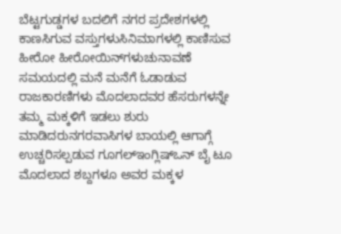ಬೆಟ್ಟಗುಡ್ಡಗಳ ಬದಲಿಗೆ ನಗರ ಪ್ರದೇಶಗಳಲ್ಲಿ ಕಾಣಸಿಗುವ ವಸ್ತುಗಳುಸಿನಿಮಾಗಳಲ್ಲಿ ಕಾಣಿಸುವ ಹೀರೋ ಹೀರೋಯಿನ್‌ಗಳುಚುನಾವಣೆ ಸಮಯದಲ್ಲಿ ಮನೆ ಮನೆಗೆ ಓಡಾಡುವ ರಾಜಕಾರಣಿಗಳು ಮೊದಲಾದವರ ಹೆಸರುಗಳನ್ನೇ ತಮ್ಮ ಮಕ್ಕಳಿಗೆ ಇಡಲು ಶುರು ಮಾಡಿದರುನಗರವಾಸಿಗಳ ಬಾಯಲ್ಲಿ ಆಗಾಗ್ಗೆ ಉಚ್ಚರಿಸಲ್ಪಡುವ ಗೂಗಲ್ಇಂಗ್ಲಿಷ್ಒನ್ ಬೈ ಟೂ ಮೊದಲಾದ ಶಬ್ದಗಳೂ ಅವರ ಮಕ್ಕಳ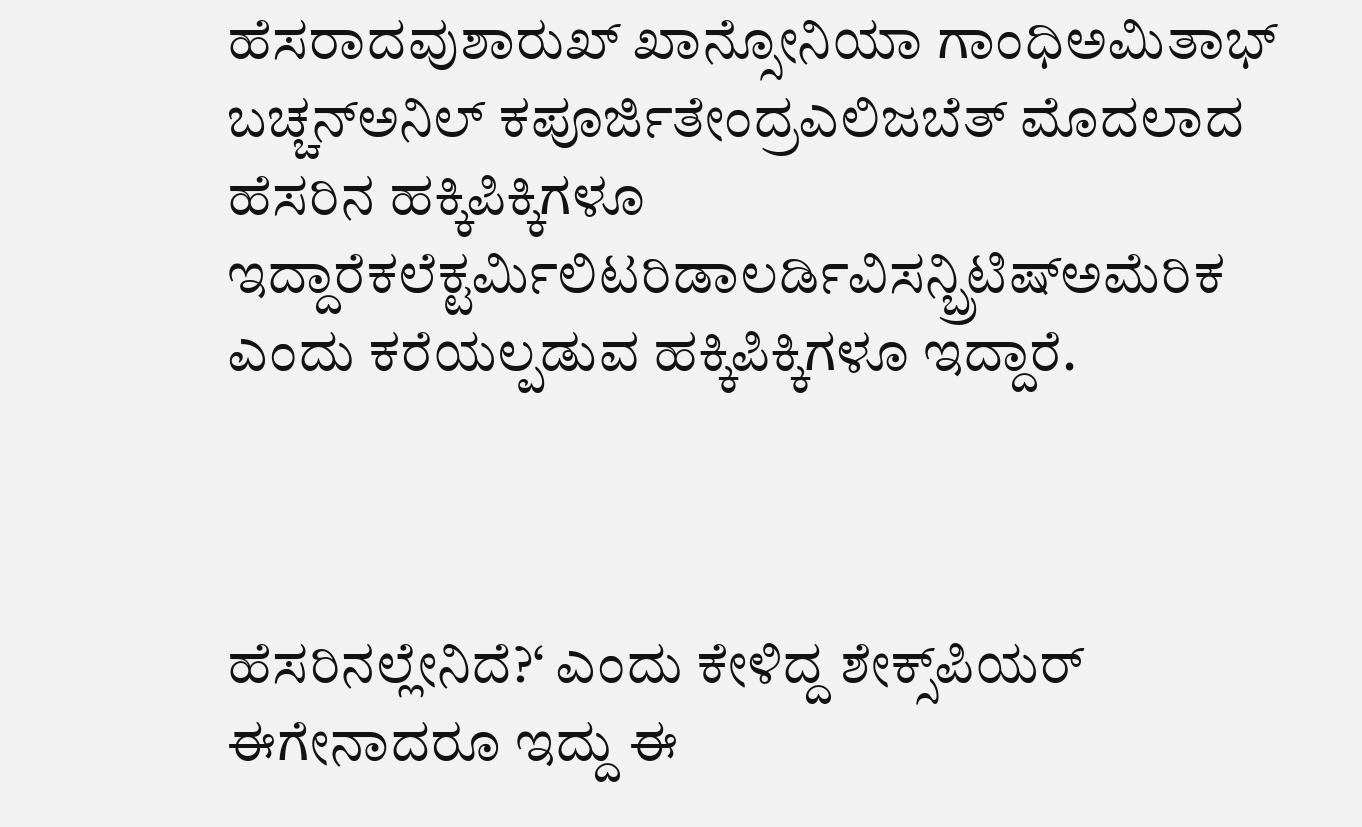ಹೆಸರಾದವುಶಾರುಖ್ ಖಾನ್ಸೋನಿಯಾ ಗಾಂಧಿಅಮಿತಾಭ್ ಬಚ್ಚನ್ಅನಿಲ್ ಕಪೂರ್ಜಿತೇಂದ್ರಎಲಿಜಬೆತ್ ಮೊದಲಾದ ಹೆಸರಿನ ಹಕ್ಕಿಪಿಕ್ಕಿಗಳೂ ಇದ್ದಾರೆಕಲೆಕ್ಟರ್ಮಿಲಿಟರಿಡಾಲರ್ಡಿವಿಸನ್ಬ್ರಿಟಿಷ್ಅಮೆರಿಕ ಎಂದು ಕರೆಯಲ್ಪಡುವ ಹಕ್ಕಿಪಿಕ್ಕಿಗಳೂ ಇದ್ದಾರೆ.



ಹೆಸರಿನಲ್ಲೇನಿದೆ?‘ ಎಂದು ಕೇಳಿದ್ದ ಶೇಕ್ಸ್‌ಪಿಯರ್ ಈಗೇನಾದರೂ ಇದ್ದು ಈ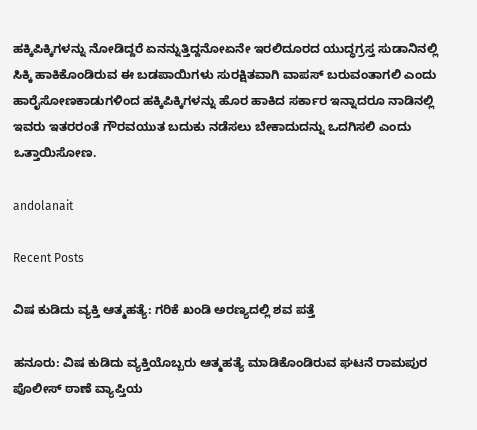ಹಕ್ಕಿಪಿಕ್ಕಿಗಳನ್ನು ನೋಡಿದ್ದರೆ ಏನನ್ನುತ್ತಿದ್ದನೋಏನೇ ಇರಲಿದೂರದ ಯುದ್ಧಗ್ರಸ್ತ ಸುಡಾನಿನಲ್ಲಿ ಸಿಕ್ಕಿ ಹಾಕಿಕೊಂಡಿರುವ ಈ ಬಡಪಾಯಿಗಳು ಸುರಕ್ಷಿತವಾಗಿ ವಾಪಸ್ ಬರುವಂತಾಗಲಿ ಎಂದು ಹಾರೈಸೋಣಕಾಡುಗಳಿಂದ ಹಕ್ಕಿಪಿಕ್ಕಿಗಳನ್ನು ಹೊರ ಹಾಕಿದ ಸರ್ಕಾರ ಇನ್ನಾದರೂ ನಾಡಿನಲ್ಲಿ ಇವರು ಇತರರಂತೆ ಗೌರವಯುತ ಬದುಕು ನಡೆಸಲು ಬೇಕಾದುದನ್ನು ಒದಗಿಸಲಿ ಎಂದು ಒತ್ತಾಯಿಸೋಣ.

andolanait

Recent Posts

ವಿಷ ಕುಡಿದು ವ್ಯಕ್ತಿ ಆತ್ಮಹತ್ಯೆ: ಗರಿಕೆ ಖಂಡಿ ಅರಣ್ಯದಲ್ಲಿ ಶವ ಪತ್ತೆ

ಹನೂರು: ವಿಷ ಕುಡಿದು ವ್ಯಕ್ತಿಯೊಬ್ಬರು ಆತ್ಮಹತ್ಯೆ ಮಾಡಿಕೊಂಡಿರುವ ಘಟನೆ ರಾಮಪುರ ಪೊಲೀಸ್ ಠಾಣೆ ವ್ಯಾಪ್ತಿಯ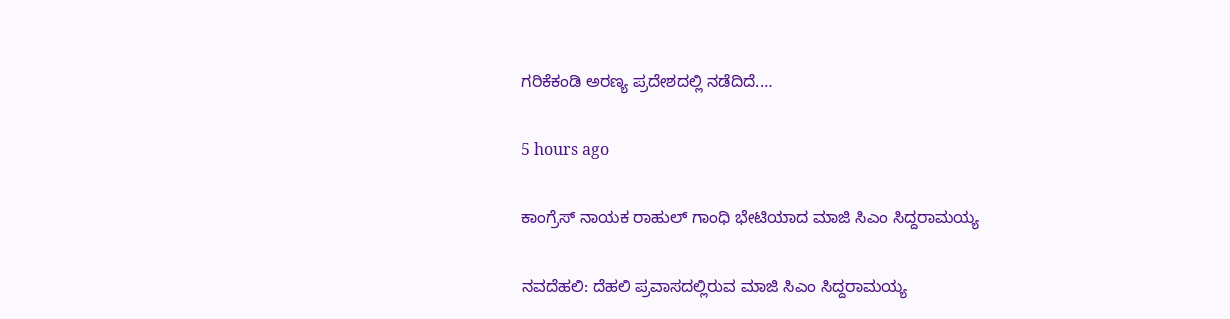ಗರಿಕೆಕಂಡಿ ಅರಣ್ಯ ಪ್ರದೇಶದಲ್ಲಿ ನಡೆದಿದೆ.…

5 hours ago

ಕಾಂಗ್ರೆಸ್‌ ನಾಯಕ ರಾಹುಲ್‌ ಗಾಂಧಿ ಭೇಟಿಯಾದ ಮಾಜಿ ಸಿಎಂ ಸಿದ್ದರಾಮಯ್ಯ

ನವದೆಹಲಿ: ದೆಹಲಿ ಪ್ರವಾಸದಲ್ಲಿರುವ ಮಾಜಿ ಸಿಎಂ ಸಿದ್ದರಾಮಯ್ಯ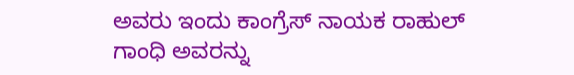ಅವರು ಇಂದು ಕಾಂಗ್ರೆಸ್‌ ನಾಯಕ ರಾಹುಲ್‌ ಗಾಂಧಿ ಅವರನ್ನು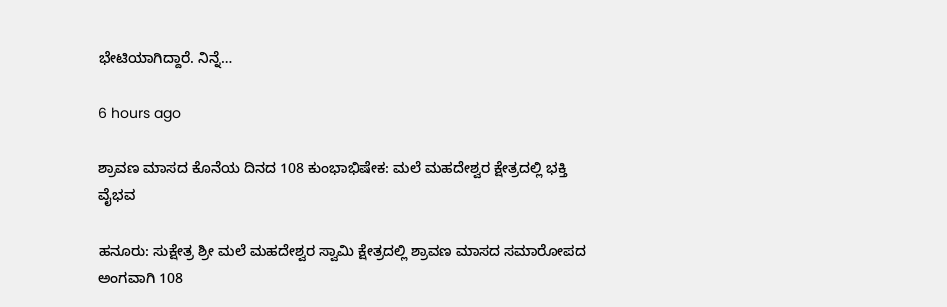ಭೇಟಿಯಾಗಿದ್ದಾರೆ. ನಿನ್ನೆ…

6 hours ago

ಶ್ರಾವಣ ಮಾಸದ ಕೊನೆಯ ದಿನದ 108 ಕುಂಭಾಭಿಷೇಕ: ಮಲೆ ಮಹದೇಶ್ವರ ಕ್ಷೇತ್ರದಲ್ಲಿ ಭಕ್ತಿ ವೈಭವ

ಹನೂರು: ಸುಕ್ಷೇತ್ರ ಶ್ರೀ ಮಲೆ ಮಹದೇಶ್ವರ ಸ್ವಾಮಿ ಕ್ಷೇತ್ರದಲ್ಲಿ ಶ್ರಾವಣ ಮಾಸದ ಸಮಾರೋಪದ ಅಂಗವಾಗಿ 108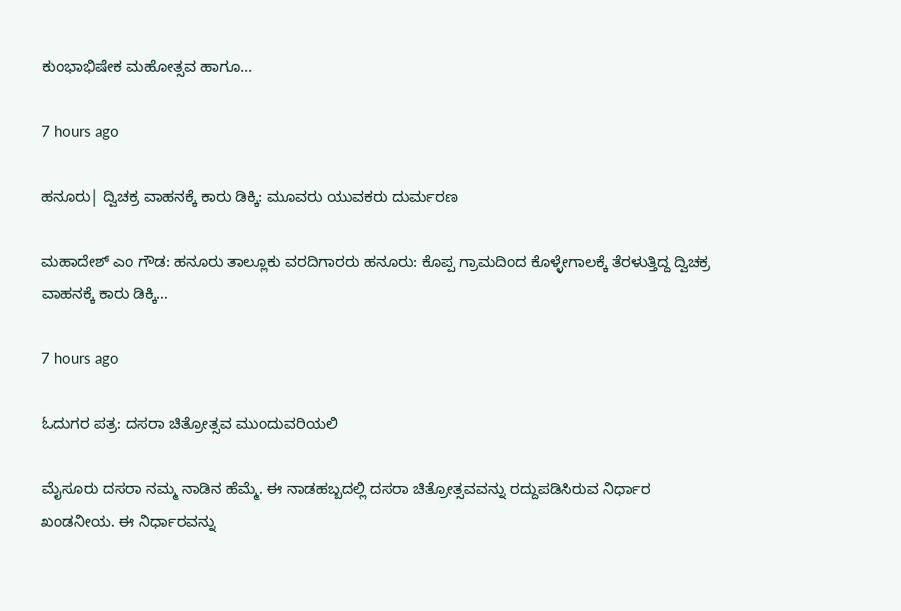ಕುಂಭಾಭಿಷೇಕ ಮಹೋತ್ಸವ ಹಾಗೂ…

7 hours ago

ಹನೂರು| ದ್ವಿಚಕ್ರ ವಾಹನಕ್ಕೆ ಕಾರು ಡಿಕ್ಕಿ: ಮೂವರು ಯುವಕರು ದುರ್ಮರಣ

ಮಹಾದೇಶ್‌ ಎಂ ಗೌಡ: ಹನೂರು ತಾಲ್ಲೂಕು ವರದಿಗಾರರು ಹನೂರು: ಕೊಪ್ಪ ಗ್ರಾಮದಿಂದ ಕೊಳ್ಳೇಗಾಲಕ್ಕೆ ತೆರಳುತ್ತಿದ್ದ ದ್ವಿಚಕ್ರ ವಾಹನಕ್ಕೆ ಕಾರು ಡಿಕ್ಕಿ…

7 hours ago

ಓದುಗರ ಪತ್ರ: ದಸರಾ ಚಿತ್ರೋತ್ಸವ ಮುಂದುವರಿಯಲಿ

ಮೈಸೂರು ದಸರಾ ನಮ್ಮ ನಾಡಿನ ಹೆಮ್ಮೆ. ಈ ನಾಡಹಬ್ಬದಲ್ಲಿ ದಸರಾ ಚಿತ್ರೋತ್ಸವವನ್ನು ರದ್ದುಪಡಿಸಿರುವ ನಿರ್ಧಾರ ಖಂಡನೀಯ. ಈ ನಿರ್ಧಾರವನ್ನು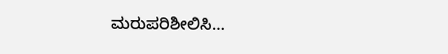ಮರುಪರಿಶೀಲಿಸಿ…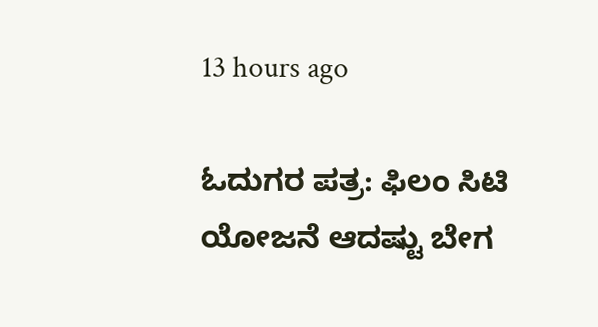13 hours ago

ಓದುಗರ ಪತ್ರ: ಫಿಲಂ ಸಿಟಿ ಯೋಜನೆ ಆದಷ್ಟು ಬೇಗ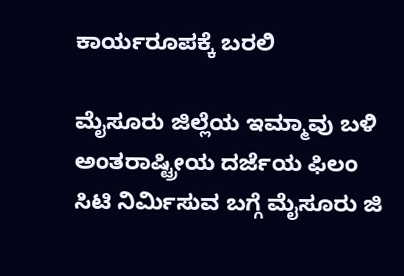ಕಾರ್ಯರೂಪಕ್ಕೆ ಬರಲಿ

ಮೈಸೂರು ಜಿಲ್ಲೆಯ ಇಮ್ಮಾವು ಬಳಿ ಅಂತರಾಷ್ಟ್ರೀಯ ದರ್ಜೆಯ ಫಿಲಂ ಸಿಟಿ ನಿರ್ಮಿಸುವ ಬಗ್ಗೆ ಮೈಸೂರು ಜಿ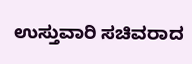ಉಸ್ತುವಾರಿ ಸಚಿವರಾದ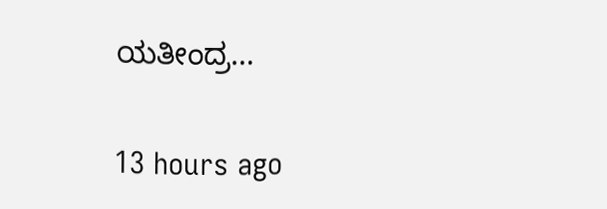ಯತೀಂದ್ರ…

13 hours ago